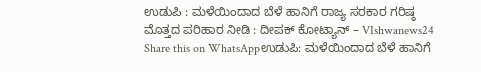ಉಡುಪಿ : ಮಳೆಯಿಂದಾದ ಬೆಳೆ ಹಾನಿಗೆ ರಾಜ್ಯ ಸರಕಾರ ಗರಿಷ್ಠ ಮೊತ್ತದ ಪರಿಹಾರ ನೀಡಿ : ದೀಪಕ್ ಕೋಟ್ಯಾನ್ – VIshwanews24
Share this on WhatsAppಉಡುಪಿ: ಮಳೆಯಿಂದಾದ ಬೆಳೆ ಹಾನಿಗೆ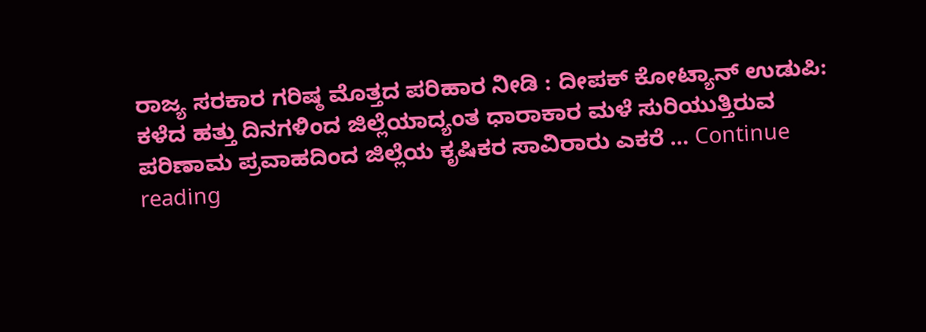ರಾಜ್ಯ ಸರಕಾರ ಗರಿಷ್ಠ ಮೊತ್ತದ ಪರಿಹಾರ ನೀಡಿ : ದೀಪಕ್ ಕೋಟ್ಯಾನ್ ಉಡುಪಿ: ಕಳೆದ ಹತ್ತು ದಿನಗಳಿಂದ ಜಿಲ್ಲೆಯಾದ್ಯಂತ ಧಾರಾಕಾರ ಮಳೆ ಸುರಿಯುತ್ತಿರುವ ಪರಿಣಾಮ ಪ್ರವಾಹದಿಂದ ಜಿಲ್ಲೆಯ ಕೃಷಿಕರ ಸಾವಿರಾರು ಎಕರೆ … Continue reading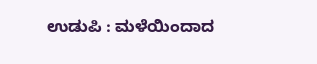ಉಡುಪಿ : ಮಳೆಯಿಂದಾದ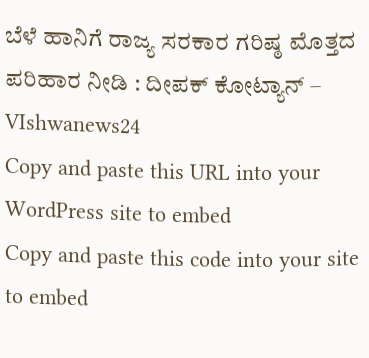ಬೆಳೆ ಹಾನಿಗೆ ರಾಜ್ಯ ಸರಕಾರ ಗರಿಷ್ಠ ಮೊತ್ತದ ಪರಿಹಾರ ನೀಡಿ : ದೀಪಕ್ ಕೋಟ್ಯಾನ್ – VIshwanews24
Copy and paste this URL into your WordPress site to embed
Copy and paste this code into your site to embed